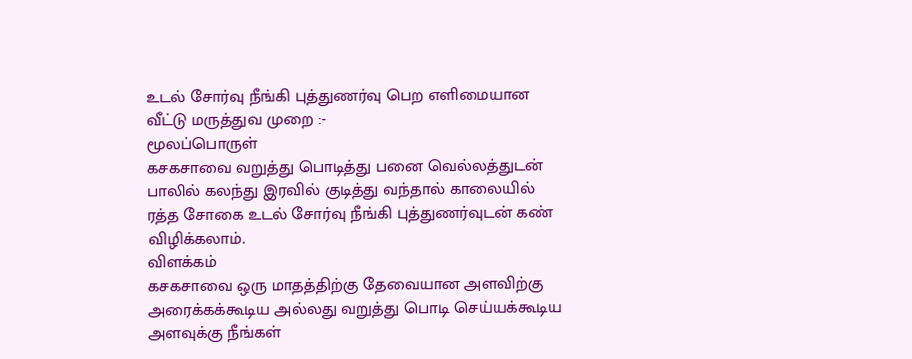உடல் சோர்வு நீங்கி புத்துணர்வு பெற எளிமையான வீட்டு மருத்துவ முறை :-
மூலப்பொருள்
கசகசாவை வறுத்து பொடித்து பனை வெல்லத்துடன் பாலில் கலந்து இரவில் குடித்து வந்தால் காலையில் ரத்த சோகை உடல் சோர்வு நீங்கி புத்துணர்வுடன் கண் விழிக்கலாம்.
விளக்கம்
கசகசாவை ஒரு மாதத்திற்கு தேவையான அளவிற்கு அரைக்கக்கூடிய அல்லது வறுத்து பொடி செய்யக்கூடிய அளவுக்கு நீங்கள்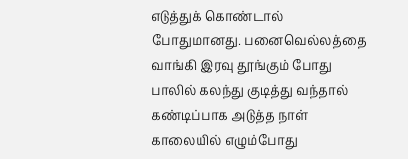எடுத்துக் கொண்டால் போதுமானது. பனைவெல்லத்தை வாங்கி இரவு தூங்கும் போது பாலில் கலந்து குடித்து வந்தால் கண்டிப்பாக அடுத்த நாள் காலையில் எழும்போது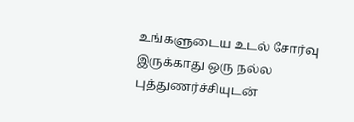உங்களுடைய உடல் சோர்வு இருக்காது ஒரு நல்ல புத்துணர்ச்சியுடன்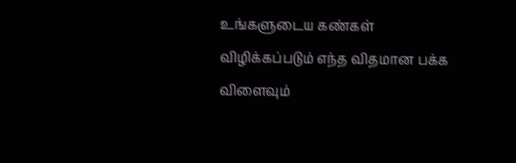உங்களுடைய கண்கள் விழிக்கப்படும் எந்த விதமான பக்க விளைவும்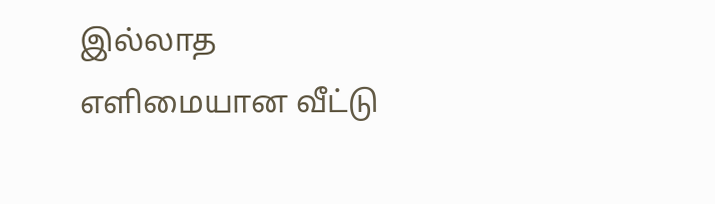இல்லாத எளிமையான வீட்டு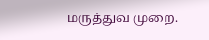மருத்துவ முறை.